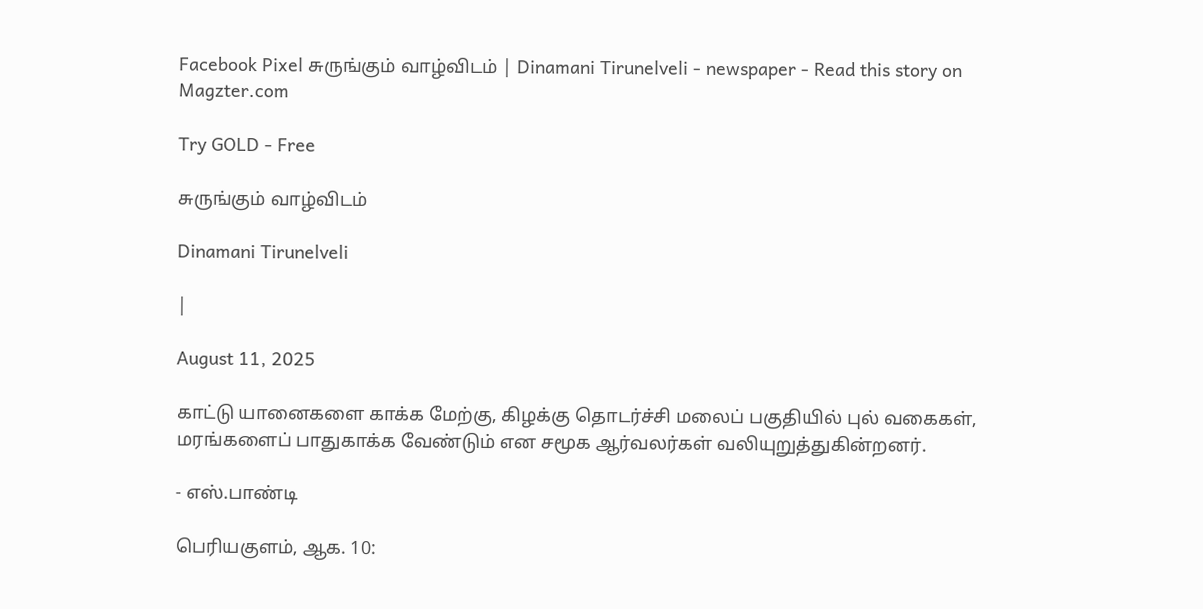Facebook Pixel சுருங்கும் வாழ்விடம் | Dinamani Tirunelveli - newspaper - Read this story on Magzter.com

Try GOLD - Free

சுருங்கும் வாழ்விடம்

Dinamani Tirunelveli

|

August 11, 2025

காட்டு யானைகளை காக்க மேற்கு, கிழக்கு தொடர்ச்சி மலைப் பகுதியில் புல் வகைகள், மரங்களைப் பாதுகாக்க வேண்டும் என சமூக ஆர்வலர்கள் வலியுறுத்துகின்றனர்.

- எஸ்.பாண்டி

பெரியகுளம், ஆக. 10: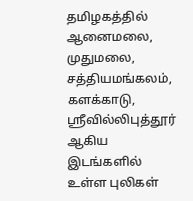தமிழகத்தில் ஆனைமலை, முதுமலை, சத்தியமங்கலம், களக்காடு, ஸ்ரீவில்லிபுத்தூர் ஆகிய இடங்களில் உள்ள புலிகள்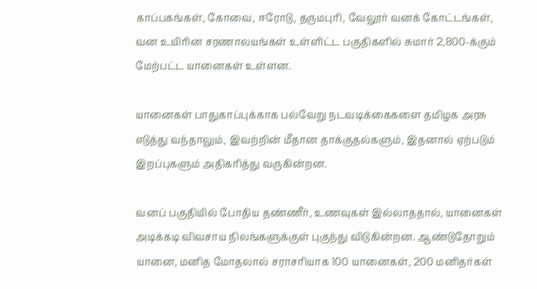காப்பகங்கள், கோவை, ஈரோடு, தருமபுரி, வேலூர் வனக் கோட்டங்கள், வன உயிரின சரணாலயங்கள் உள்ளிட்ட பகுதிகளில் சுமார் 2,800-க்கும் மேற்பட்ட யானைகள் உள்ளன.

யானைகள் பாதுகாப்புக்காக பல்வேறு நடவடிக்கைகளை தமிழக அரசு எடுத்து வந்தாலும், இவற்றின் மீதான தாக்குதல்களும், இதனால் ஏற்படும் இறப்புகளும் அதிகரித்து வருகின்றன.

வனப் பகுதியில் போதிய தண்ணீர், உணவுகள் இல்லாததால், யானைகள் அடிக்கடி விவசாய நிலங்களுக்குள் புகுந்து விடுகின்றன. ஆண்டுதோறும் யானை, மனித மோதலால் சராசரியாக 100 யானைகள், 200 மனிதர்கள்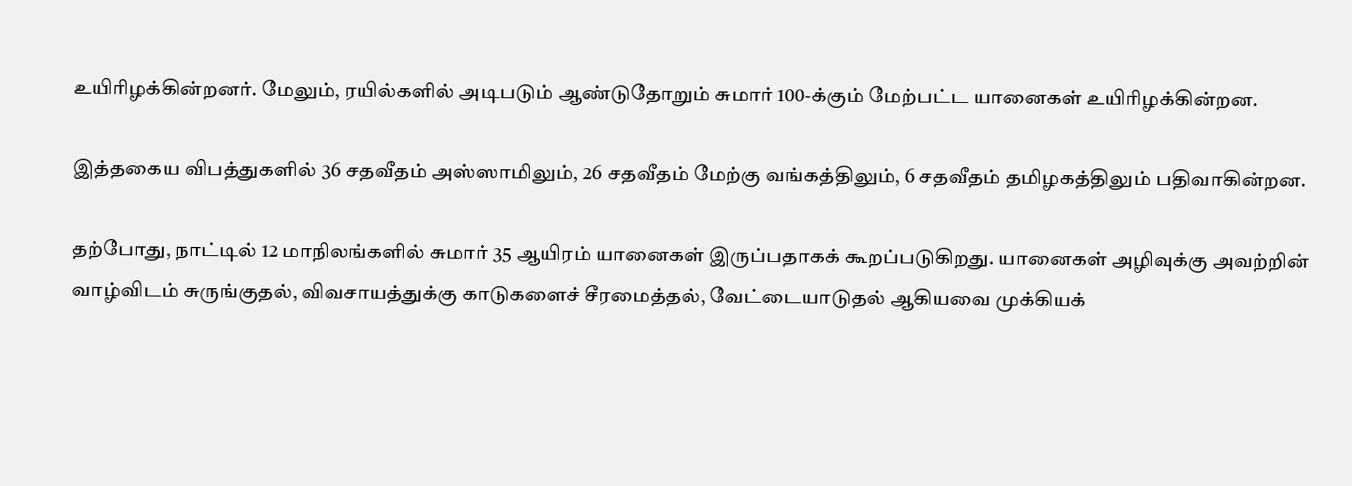உயிரிழக்கின்றனர். மேலும், ரயில்களில் அடிபடும் ஆண்டுதோறும் சுமார் 100-க்கும் மேற்பட்ட யானைகள் உயிரிழக்கின்றன.

இத்தகைய விபத்துகளில் 36 சதவீதம் அஸ்ஸாமிலும், 26 சதவீதம் மேற்கு வங்கத்திலும், 6 சதவீதம் தமிழகத்திலும் பதிவாகின்றன.

தற்போது, நாட்டில் 12 மாநிலங்களில் சுமார் 35 ஆயிரம் யானைகள் இருப்பதாகக் கூறப்படுகிறது. யானைகள் அழிவுக்கு அவற்றின் வாழ்விடம் சுருங்குதல், விவசாயத்துக்கு காடுகளைச் சீரமைத்தல், வேட்டையாடுதல் ஆகியவை முக்கியக்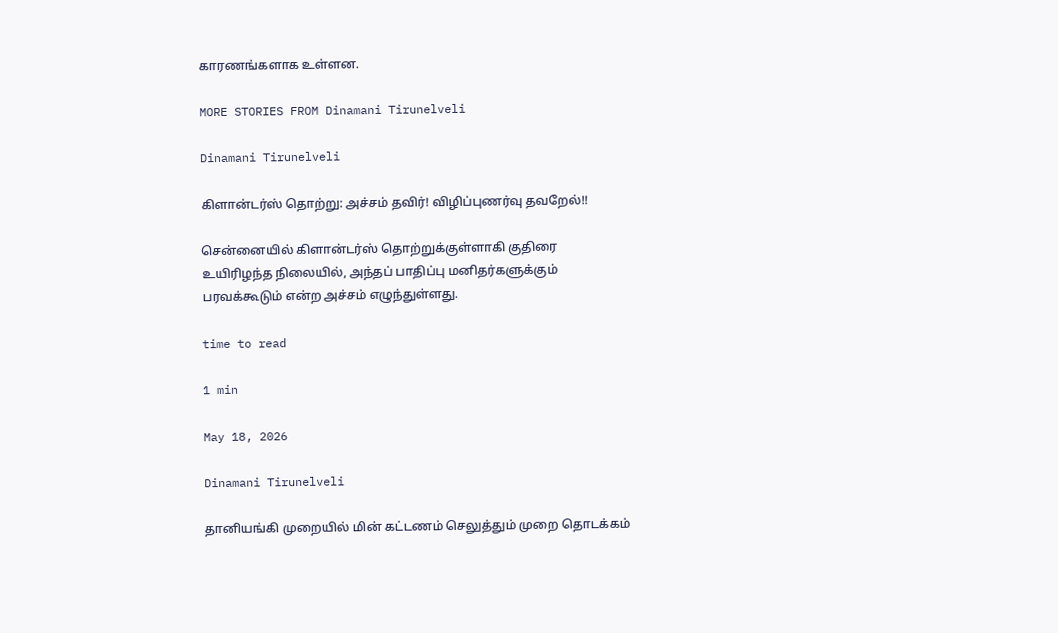காரணங்களாக உள்ளன.

MORE STORIES FROM Dinamani Tirunelveli

Dinamani Tirunelveli

கிளான்டர்ஸ் தொற்று: அச்சம் தவிர்! விழிப்புணர்வு தவறேல்!!

சென்னையில் கிளான்டர்ஸ் தொற்றுக்குள்ளாகி குதிரை உயிரிழந்த நிலையில், அந்தப் பாதிப்பு மனிதர்களுக்கும் பரவக்கூடும் என்ற அச்சம் எழுந்துள்ளது.

time to read

1 min

May 18, 2026

Dinamani Tirunelveli

தானியங்கி முறையில் மின் கட்டணம் செலுத்தும் முறை தொடக்கம்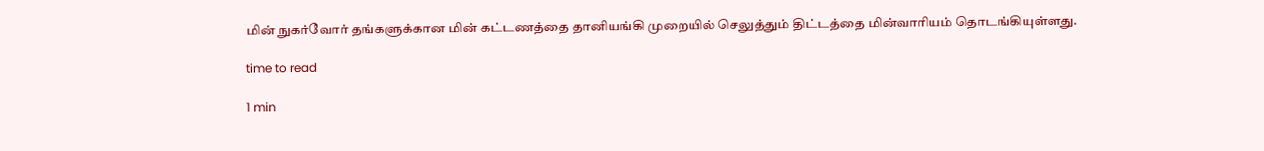மின் நுகர்வோர் தங்களுக்கான மின் கட்டணத்தை தானியங்கி முறையில் செலுத்தும் திட்டத்தை மின்வாரியம் தொடங்கியுள்ளது.

time to read

1 min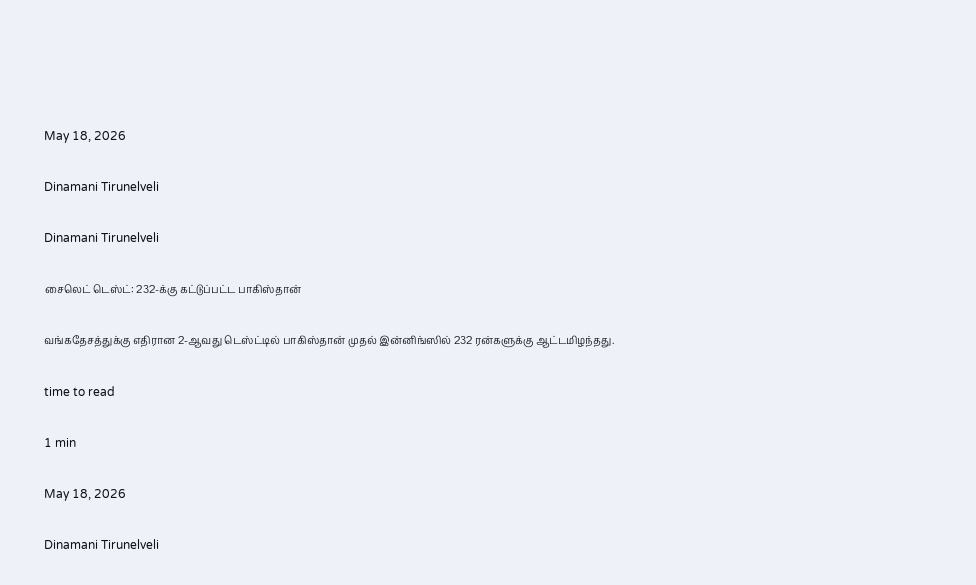May 18, 2026

Dinamani Tirunelveli

Dinamani Tirunelveli

சைலெட் டெஸ்ட்: 232-க்கு கட்டுப்பட்ட பாகிஸ்தான்

வங்கதேசத்துக்கு எதிரான 2-ஆவது டெஸ்ட்டில் பாகிஸ்தான் முதல் இன்னிங்ஸில் 232 ரன்களுக்கு ஆட்டமிழந்தது.

time to read

1 min

May 18, 2026

Dinamani Tirunelveli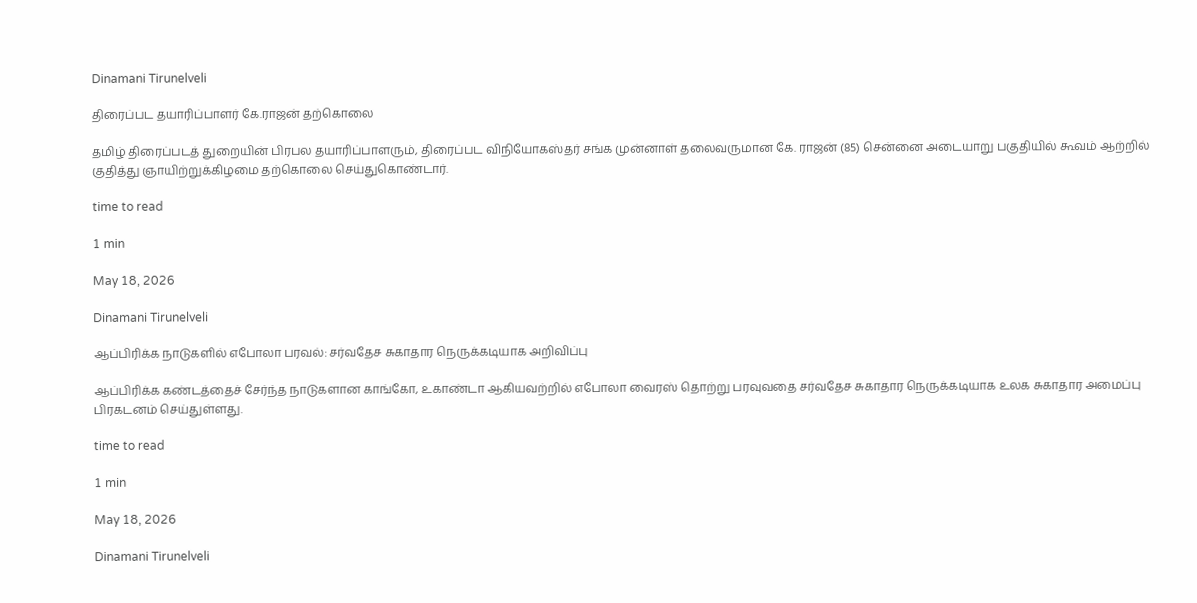Dinamani Tirunelveli

திரைப்பட தயாரிப்பாளர் கே.ராஜன் தற்கொலை

தமிழ் திரைப்படத் துறையின் பிரபல தயாரிப்பாளரும், திரைப்பட விநியோகஸ்தர் சங்க முன்னாள் தலைவருமான கே. ராஜன் (85) சென்னை அடையாறு பகுதியில் கூவம் ஆற்றில் குதித்து ஞாயிற்றுக்கிழமை தற்கொலை செய்துகொண்டார்.

time to read

1 min

May 18, 2026

Dinamani Tirunelveli

ஆப்பிரிக்க நாடுகளில் எபோலா பரவல்: சர்வதேச சுகாதார நெருக்கடியாக அறிவிப்பு

ஆப்பிரிக்க கண்டத்தைச் சேர்ந்த நாடுகளான காங்கோ, உகாண்டா ஆகியவற்றில் எபோலா வைரஸ் தொற்று பரவுவதை சர்வதேச சுகாதார நெருக்கடியாக உலக சுகாதார அமைப்பு பிரகடனம் செய்துள்ளது.

time to read

1 min

May 18, 2026

Dinamani Tirunelveli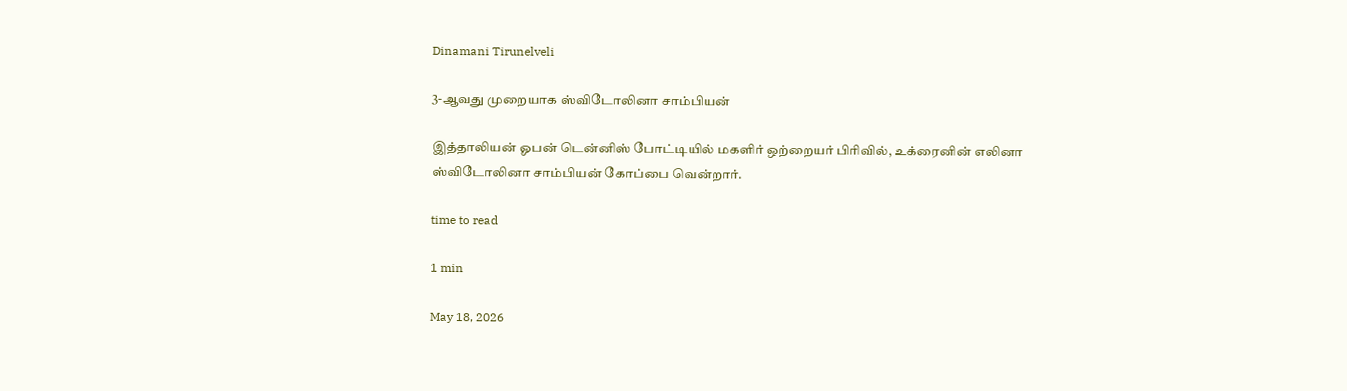Dinamani Tirunelveli

3-ஆவது முறையாக ஸ்விடோலினா சாம்பியன்

இத்தாலியன் ஓபன் டென்னிஸ் போட்டியில் மகளிர் ஒற்றையர் பிரிவில், உக்ரைனின் எலினா ஸ்விடோலினா சாம்பியன் கோப்பை வென்றார்.

time to read

1 min

May 18, 2026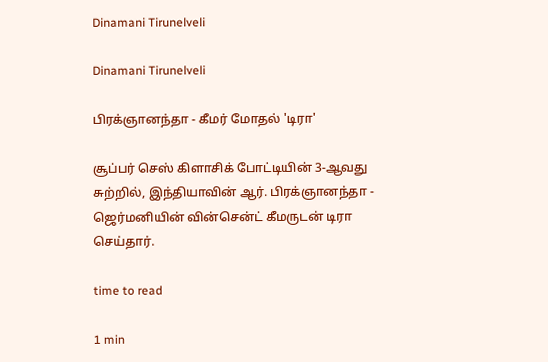Dinamani Tirunelveli

Dinamani Tirunelveli

பிரக்ஞானந்தா - கீமர் மோதல் 'டிரா'

சூப்பர் செஸ் கிளாசிக் போட்டியின் 3-ஆவது சுற்றில், இந்தியாவின் ஆர். பிரக்ஞானந்தா - ஜெர்மனியின் வின்சென்ட் கீமருடன் டிரா செய்தார்.

time to read

1 min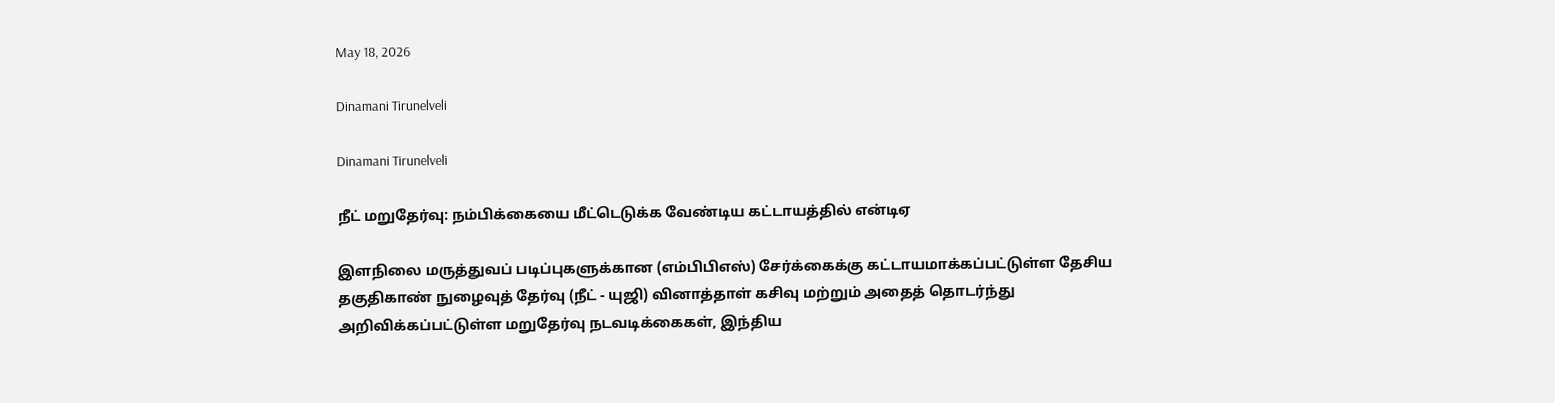May 18, 2026

Dinamani Tirunelveli

Dinamani Tirunelveli

நீட் மறுதேர்வு: நம்பிக்கையை மீட்டெடுக்க வேண்டிய கட்டாயத்தில் என்டிஏ

இளநிலை மருத்துவப் படிப்புகளுக்கான (எம்பிபிஎஸ்) சேர்க்கைக்கு கட்டாயமாக்கப்பட்டுள்ள தேசிய தகுதிகாண் நுழைவுத் தேர்வு (நீட் - யுஜி) வினாத்தாள் கசிவு மற்றும் அதைத் தொடர்ந்து அறிவிக்கப்பட்டுள்ள மறுதேர்வு நடவடிக்கைகள், இந்திய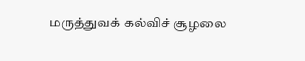மருத்துவக் கல்விச் சூழலை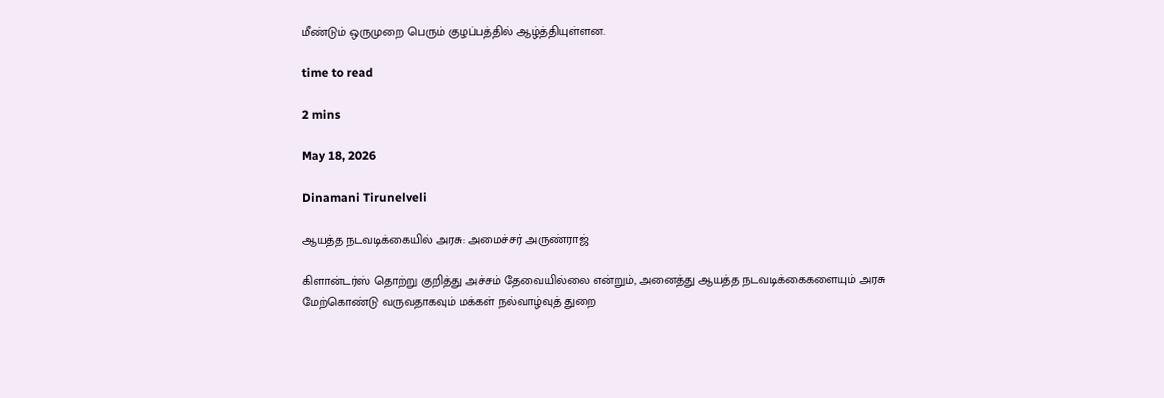மீண்டும் ஒருமுறை பெரும் குழப்பத்தில் ஆழ்த்தியுள்ளன.

time to read

2 mins

May 18, 2026

Dinamani Tirunelveli

ஆயத்த நடவடிக்கையில் அரசு: அமைச்சர் அருண்ராஜ்

கிளான்டர்ஸ் தொற்று குறித்து அச்சம் தேவையில்லை என்றும், அனைத்து ஆயத்த நடவடிக்கைகளையும் அரசு மேற்கொண்டு வருவதாகவும் மக்கள் நல்வாழ்வுத் துறை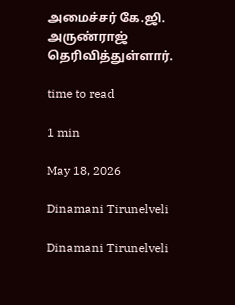அமைச்சர் கே.ஜி. அருண்ராஜ் தெரிவித்துள்ளார்.

time to read

1 min

May 18, 2026

Dinamani Tirunelveli

Dinamani Tirunelveli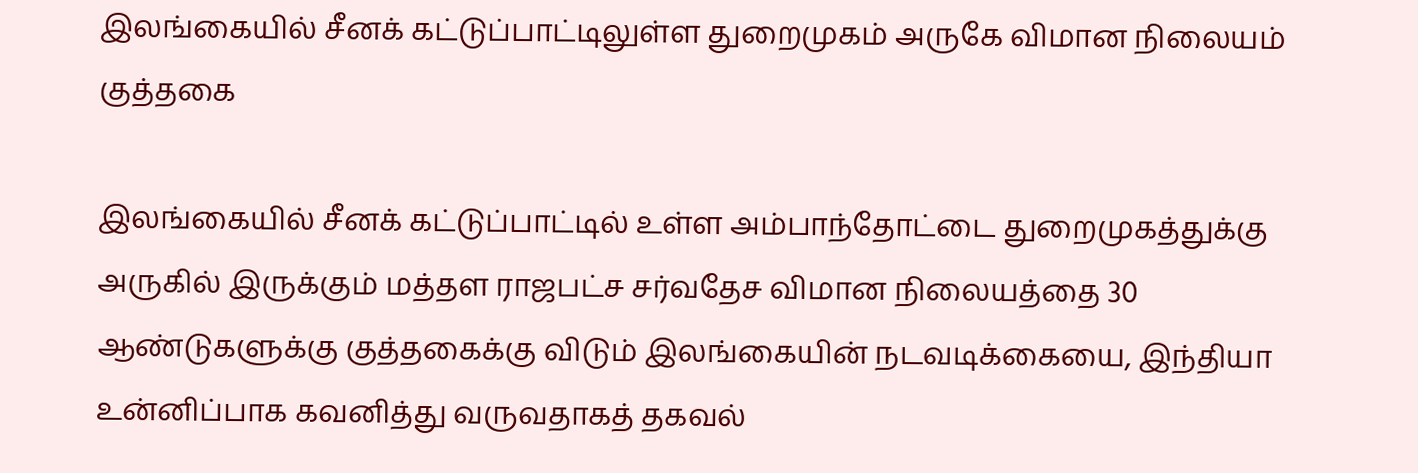இலங்கையில் சீனக் கட்டுப்பாட்டிலுள்ள துறைமுகம் அருகே விமான நிலையம் குத்தகை

இலங்கையில் சீனக் கட்டுப்பாட்டில் உள்ள அம்பாந்தோட்டை துறைமுகத்துக்கு அருகில் இருக்கும் மத்தள ராஜபட்ச சர்வதேச விமான நிலையத்தை 30 ஆண்டுகளுக்கு குத்தகைக்கு விடும் இலங்கையின் நடவடிக்கையை, இந்தியா உன்னிப்பாக கவனித்து வருவதாகத் தகவல்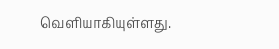வெளியாகியுள்ளது.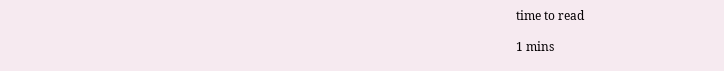time to read

1 mins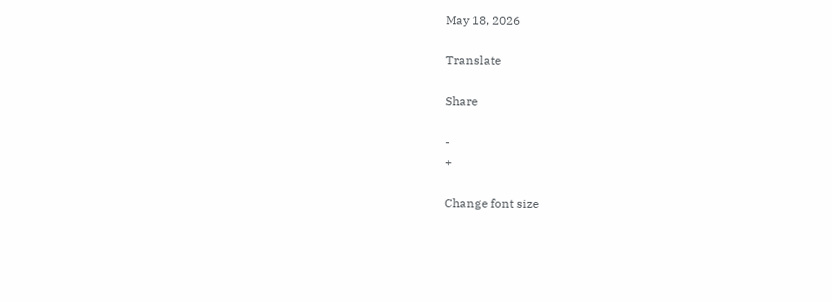May 18, 2026

Translate

Share

-
+

Change font size